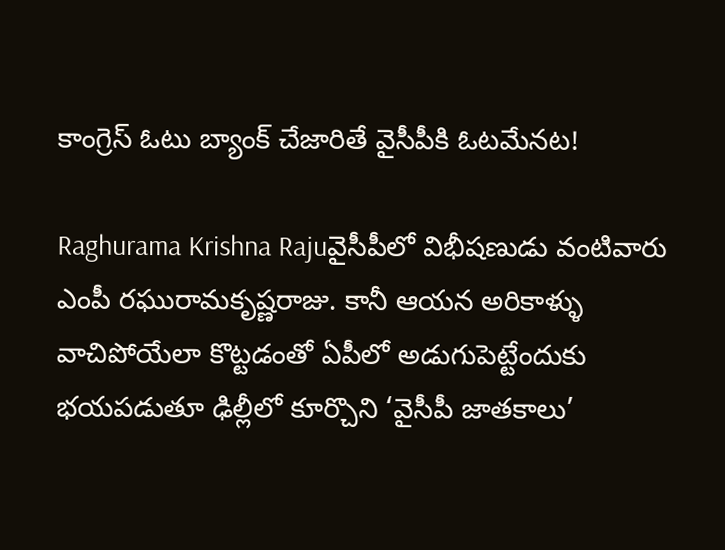కాంగ్రెస్‌ ఓటు బ్యాంక్ చేజారితే వైసీపీకి ఓటమేనట!

Raghurama Krishna Rajuవైసీపీలో విభీషణుడు వంటివారు ఎంపీ రఘురామకృష్ణరాజు. కానీ ఆయన అరికాళ్ళు వాచిపోయేలా కొట్టడంతో ఏపీలో అడుగుపెట్టేందుకు భయపడుతూ ఢిల్లీలో కూర్చొని ‘వైసీపీ జాతకాలు’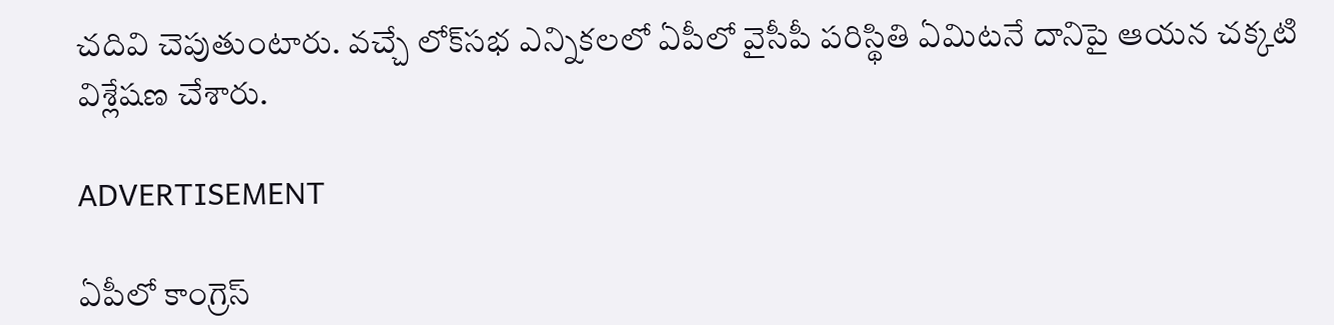చదివి చెపుతుంటారు. వచ్చే లోక్‌సభ ఎన్నికలలో ఏపీలో వైసీపీ పరిస్థితి ఏమిటనే దానిపై ఆయన చక్కటి విశ్లేషణ చేశారు.

ADVERTISEMENT

ఏపీలో కాంగ్రెస్‌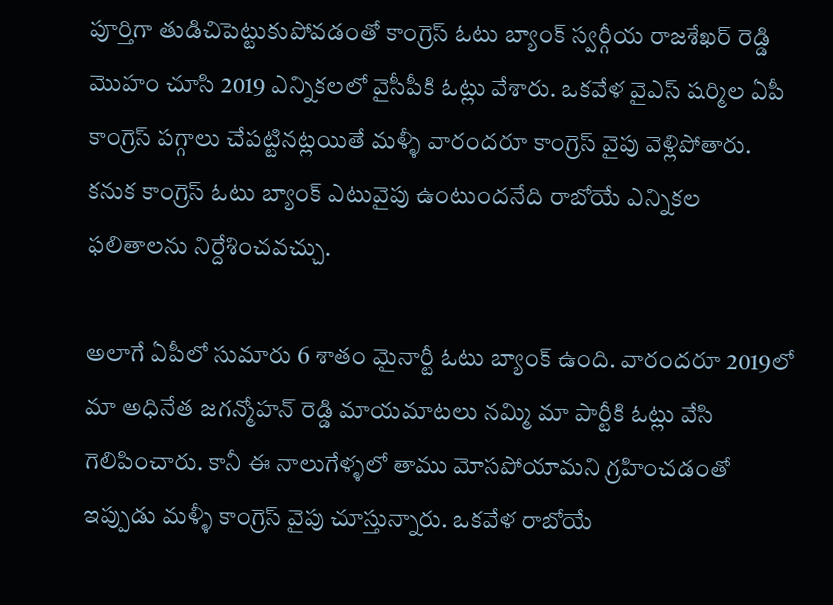పూర్తిగా తుడిచిపెట్టుకుపోవడంతో కాంగ్రెస్‌ ఓటు బ్యాంక్ స్వర్గీయ రాజశేఖర్ రెడ్డి మొహం చూసి 2019 ఎన్నికలలో వైసీపీకి ఓట్లు వేశారు. ఒకవేళ వైఎస్ షర్మిల ఏపీ కాంగ్రెస్‌ పగ్గాలు చేపట్టినట్లయితే మళ్ళీ వారందరూ కాంగ్రెస్‌ వైపు వెళ్లిపోతారు. కనుక కాంగ్రెస్‌ ఓటు బ్యాంక్ ఎటువైపు ఉంటుందనేది రాబోయే ఎన్నికల ఫలితాలను నిర్దేశించవచ్చు.

అలాగే ఏపీలో సుమారు 6 శాతం మైనార్టీ ఓటు బ్యాంక్ ఉంది. వారందరూ 2019లో మా అధినేత జగన్మోహన్ రెడ్డి మాయమాటలు నమ్మి మా పార్టీకి ఓట్లు వేసి గెలిపించారు. కానీ ఈ నాలుగేళ్ళలో తాము మోసపోయామని గ్రహించడంతో ఇప్పుడు మళ్ళీ కాంగ్రెస్‌ వైపు చూస్తున్నారు. ఒకవేళ రాబోయే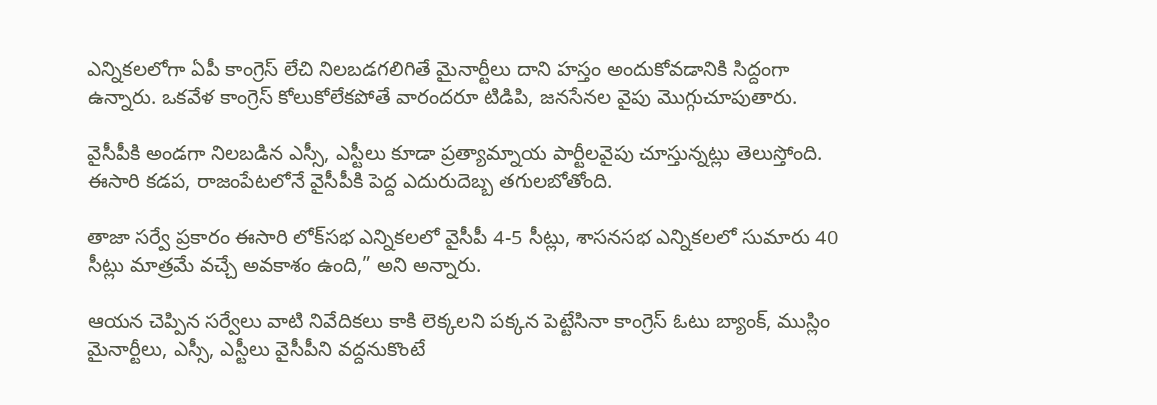ఎన్నికలలోగా ఏపీ కాంగ్రెస్‌ లేచి నిలబడగలిగితే మైనార్టీలు దాని హస్తం అందుకోవడానికి సిద్దంగా ఉన్నారు. ఒకవేళ కాంగ్రెస్‌ కోలుకోలేకపోతే వారందరూ టిడిపి, జనసేనల వైపు మొగ్గుచూపుతారు.

వైసీపీకి అండగా నిలబడిన ఎస్సీ, ఎస్టీలు కూడా ప్రత్యామ్నాయ పార్టీలవైపు చూస్తున్నట్లు తెలుస్తోంది. ఈసారి కడప, రాజంపేటలోనే వైసీపీకి పెద్ద ఎదురుదెబ్బ తగులబోతోంది.

తాజా సర్వే ప్రకారం ఈసారి లోక్‌సభ ఎన్నికలలో వైసీపీ 4-5 సీట్లు, శాసనసభ ఎన్నికలలో సుమారు 40 సీట్లు మాత్రమే వచ్చే అవకాశం ఉంది,” అని అన్నారు.

ఆయన చెప్పిన సర్వేలు వాటి నివేదికలు కాకి లెక్కలని పక్కన పెట్టేసినా కాంగ్రెస్‌ ఓటు బ్యాంక్, ముస్లిం మైనార్టీలు, ఎస్సీ, ఎస్టీలు వైసీపీని వద్దనుకొంటే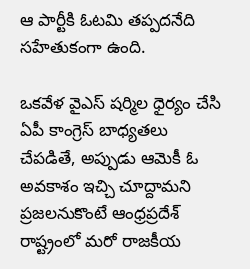ఆ పార్టీకి ఓటమి తప్పదనేది సహేతుకంగా ఉంది.

ఒకవేళ వైఎస్ షర్మిల ధైర్యం చేసి ఏపీ కాంగ్రెస్‌ బాధ్యతలు చేపడితే, అప్పుడు ఆమెకీ ఓ అవకాశం ఇచ్చి చూద్దామని ప్రజలనుకొంటే ఆంధ్రప్రదేశ్‌ రాష్ట్రంలో మరో రాజకీయ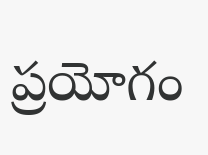ప్రయోగం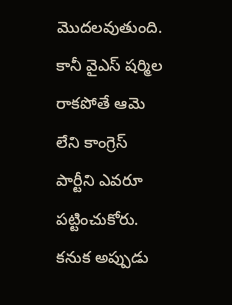మొదలవుతుంది. కానీ వైఎస్ షర్మిల రాకపోతే ఆమె లేని కాంగ్రెస్‌ పార్టీని ఎవరూ పట్టించుకోరు. కనుక అప్పుడు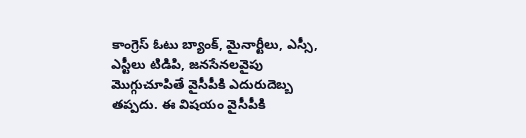కాంగ్రెస్‌ ఓటు బ్యాంక్, మైనార్టీలు, ఎస్సీ, ఎస్టీలు టిడిపి, జనసేనలవైపు మొగ్గుచూపితే వైసీపీకి ఎదురుదెబ్బ తప్పదు. ఈ విషయం వైసీపీకి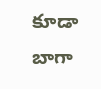కూడా బాగా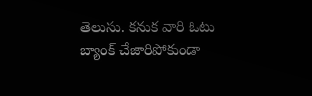తెలుసు. కనుక వారి ఓటు బ్యాంక్ చేజారిపోకుండా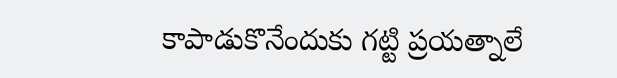కాపాడుకొనేందుకు గట్టి ప్రయత్నాలే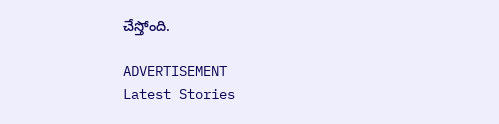చేస్తోంది.

ADVERTISEMENT
Latest Stories